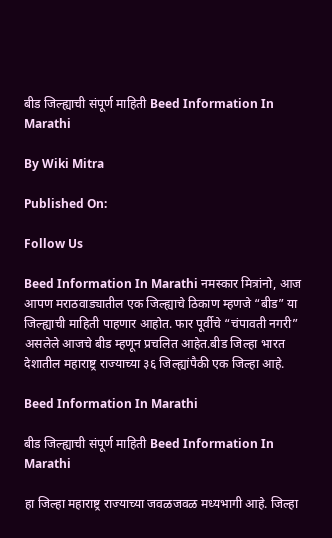बीड जिल्ह्याची संपूर्ण माहिती Beed Information In Marathi

By Wiki Mitra

Published On:

Follow Us

Beed Information In Marathi नमस्कार मित्रांनो, आज आपण मराठवाड्यातील एक जिल्ह्याचे ठिकाण म्हणजे “बीड” या जिल्ह्याची माहिती पाहणार आहोत. फार पूर्वीचे “चंपावती नगरी” असलेले आजचे बीड म्हणून प्रचलित आहेत.बीड जिल्हा भारत देशातील महाराष्ट्र राज्याच्या ३६ जिल्ह्यांपैकी एक जिल्हा आहे.

Beed Information In Marathi

बीड जिल्ह्याची संपूर्ण माहिती Beed Information In Marathi

हा जिल्हा महाराष्ट्र राज्याच्या जवळजवळ मध्यभागी आहे. जिल्हा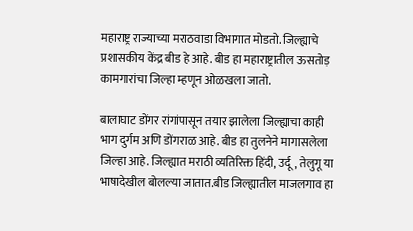महाराष्ट्र राज्याच्या मराठवाडा विभागात मोडतो. जिल्ह्याचे प्रशासकीय केंद्र बीड हे आहे. बीड हा महाराष्ट्रातील ऊसतोड़ कामगारांचा जिल्हा म्हणून ओळखला जातो.

बालाघाट डोंगर रांगांपासून तयार झालेला जिल्ह्याचा काही भाग दुर्गम अणि डोंगराळ आहे. बीड हा तुलनेने मागासलेला जिल्हा आहे. जिल्ह्यात मराठी व्यतिरिक्त हिंदी, उर्दू, तेलुगू या भाषादेखील बोलल्या जातात.बीड जिल्ह्यातील माजलगाव हा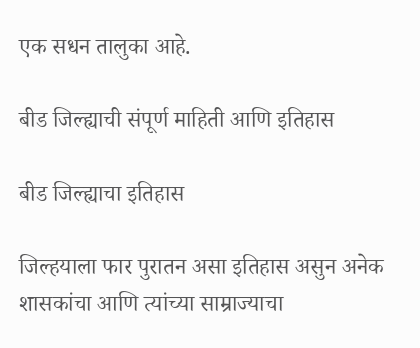एक सधन तालुका आहे.

बीड जिल्ह्याची संपूर्ण माहिती आणि इतिहास

बीड जिल्ह्याचा इतिहास

जिल्हयाला फार पुरातन असा इतिहास असुन अनेक शासकांचा आणि त्यांच्या साम्राज्याचा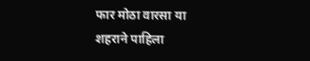फार मोठा वारसा या शहराने पाहिला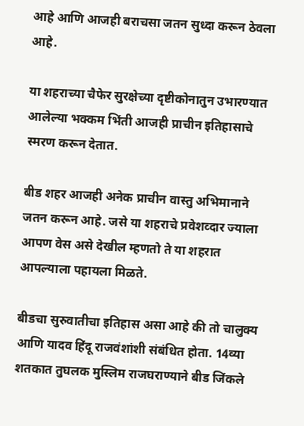आहे आणि आजही बराचसा जतन सुध्दा करून ठेवला आहे.

या शहराच्या चैफेर सुरक्षेच्या दृष्टीकोनातुन उभारण्यात आलेल्या भक्कम भिंती आजही प्राचीन इतिहासाचे स्मरण करून देतात.

बीड शहर आजही अनेक प्राचीन वास्तु अभिमानाने जतन करून आहे. जसे या शहराचे प्रवेशव्दार ज्याला आपण वेस असे देखील म्हणतो ते या शहरात आपल्याला पहायला मिळते.

बीडचा सुरुवातीचा इतिहास असा आहे की तो चालुक्य आणि यादव हिंदू राजवंशांशी संबंधित होता. 14व्या शतकात तुघलक मुस्लिम राजघराण्याने बीड जिंकले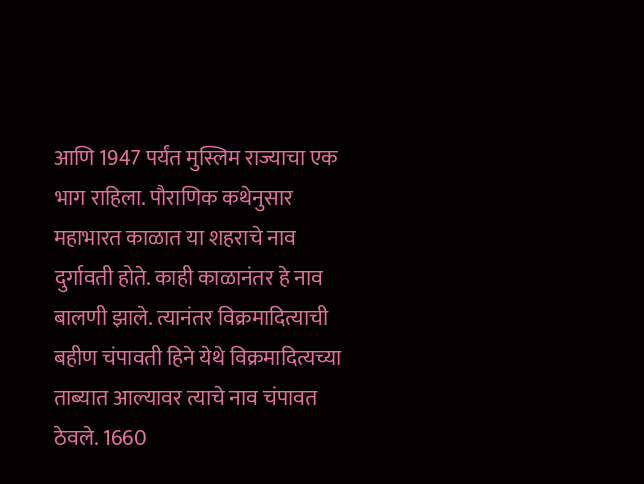आणि 1947 पर्यंत मुस्लिम राज्याचा एक भाग राहिला. पौराणिक कथेनुसार महाभारत काळात या शहराचे नाव दुर्गावती होते. काही काळानंतर हे नाव बालणी झाले. त्यानंतर विक्रमादित्याची बहीण चंपावती हिने येथे विक्रमादित्यच्या ताब्यात आल्यावर त्याचे नाव चंपावत ठेवले. 1660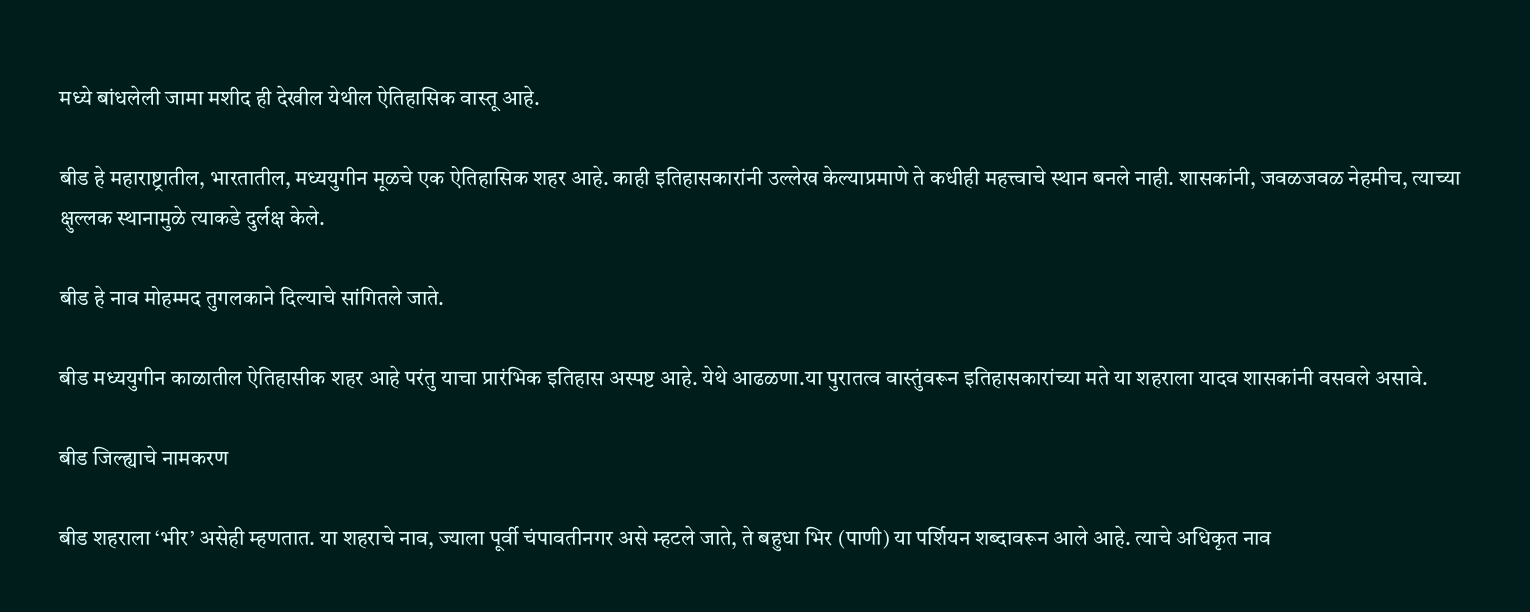मध्ये बांधलेली जामा मशीद ही देखील येथील ऐतिहासिक वास्तू आहे.

बीड हे महाराष्ट्रातील, भारतातील, मध्ययुगीन मूळचे एक ऐतिहासिक शहर आहे. काही इतिहासकारांनी उल्लेख केल्याप्रमाणे ते कधीही महत्त्वाचे स्थान बनले नाही. शासकांनी, जवळजवळ नेहमीच, त्याच्या क्षुल्लक स्थानामुळे त्याकडे दुर्लक्ष केले.

बीड हे नाव मोहम्मद तुगलकाने दिल्याचे सांगितले जाते.

बीड मध्ययुगीन काळातील ऐतिहासीक शहर आहे परंतु याचा प्रारंभिक इतिहास अस्पष्ट आहे. येथे आढळणा.या पुरातत्व वास्तुंवरून इतिहासकारांच्या मते या शहराला यादव शासकांनी वसवले असावे.

बीड जिल्ह्याचे नामकरण

बीड शहराला ‘भीर’ असेही म्हणतात. या शहराचे नाव, ज्याला पूर्वी चंपावतीनगर असे म्हटले जाते, ते बहुधा भिर (पाणी) या पर्शियन शब्दावरून आले आहे. त्याचे अधिकृत नाव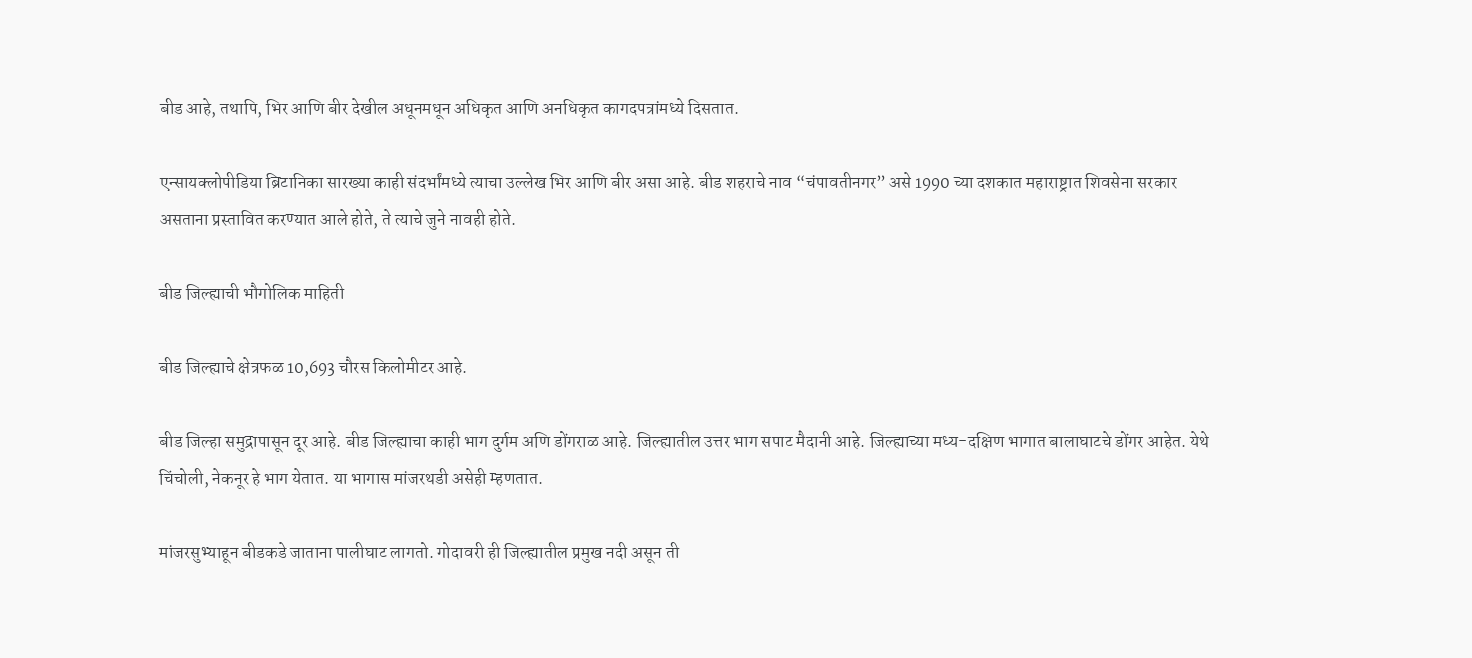बीड आहे, तथापि, भिर आणि बीर देखील अधूनमधून अधिकृत आणि अनधिकृत कागदपत्रांमध्ये दिसतात.

एन्सायक्लोपीडिया ब्रिटानिका सारख्या काही संदर्भांमध्ये त्याचा उल्लेख भिर आणि बीर असा आहे. बीड शहराचे नाव “चंपावतीनगर” असे 1990 च्या दशकात महाराष्ट्रात शिवसेना सरकार असताना प्रस्तावित करण्यात आले होते, ते त्याचे जुने नावही होते.

बीड जिल्ह्याची भौगोलिक माहिती

बीड जिल्ह्याचे क्षेत्रफळ 10,693 चौरस किलोमीटर आहे.

बीड जिल्हा समुद्रापासून दूर आहे. बीड जिल्ह्याचा काही भाग दुर्गम अणि डोंगराळ आहे. जिल्ह्यातील उत्तर भाग सपाट मैदानी आहे. जिल्ह्याच्या मध्य-दक्षिण भागात बालाघाटचे डोंगर आहेत. येथे चिंचोली, नेकनूर हे भाग येतात. या भागास मांजरथडी असेही म्हणतात.

मांजरसुभ्याहून बीडकडे जाताना पालीघाट लागतो. गोदावरी ही जिल्ह्यातील प्रमुख नदी असून ती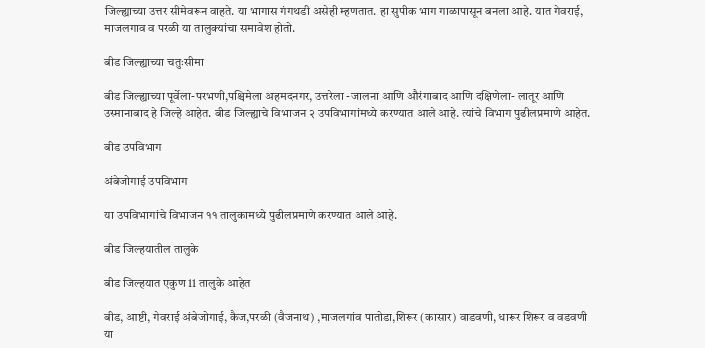जिल्ह्याच्या उत्तर सीमेवरून वाहते. या भागास गंगथडी असेही म्हणतात. हा सुपीक भाग गाळापासून बनला आहे. यात गेवराई, माजलगाव व परळी या तालुक्यांचा समावेश होतो.

बीड जिल्ह्याच्या चतुःसीमा

बीड जिल्ह्याच्या पूर्वेला-परभणी,पश्चिमेला अहमदनगर, उत्तरेला -जालना आणि औरंगाबाद आणि दक्षिणेला- लातूर आणि उस्मानाबाद हे जिल्हे आहेत. बीड जिल्ह्याचे विभाजन २ उपविभागांमध्ये करण्यात आले आहे. त्यांचे विभाग पुढीलप्रमाणे आहेत.

बीड उपविभाग

अंबेजोगाई उपविभाग

या उपविभागांचे विभाजन ११ तालुकामध्ये पुढीलप्रमाणे करण्यात आले आहे.

बीड जिल्हयातील तालुके

बीड जिल्हयात एकुण 11 तालुके आहेत

बीड, आष्टी, गेवराई अंबेजोगाई, कैज,परळी (वैजनाथ) ,माजलगांव पातोडा,शिरूर (कासार) वाडवणी, धारूर शिरूर व वडवणी या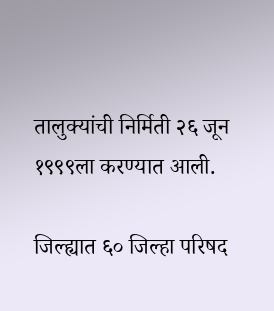तालुक्यांची निर्मिती २६ जून १९९९ला करण्यात आली.

जिल्ह्यात ६० जिल्हा परिषद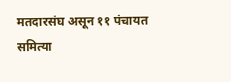मतदारसंघ असून ११ पंचायत समित्या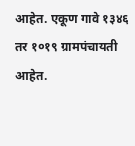आहेत. एकूण गावे १३४६ तर १०१९ ग्रामपंचायती आहेत.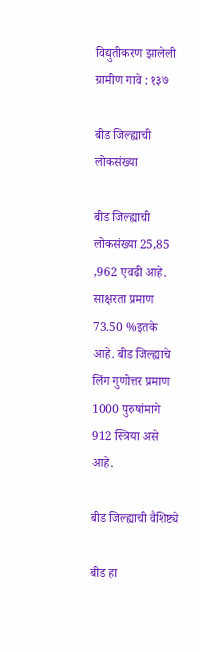विद्युतीकरण झालेली ग्रामीण गावे : १३७

बीड जिल्ह्याची लोकसंख्या

बीड जिल्ह्याची लोकसंख्या 25,85 ,962 एवढी आहे. साक्षरता प्रमाण 73.50 %इतके आहे. बीड जिल्ह्याचे  लिंग गुणोत्तर प्रमाण 1000 पुरुषांमागे 912 स्त्रिया असे आहे.

बीड जिल्ह्याची वैशिष्ट्ये

बीड हा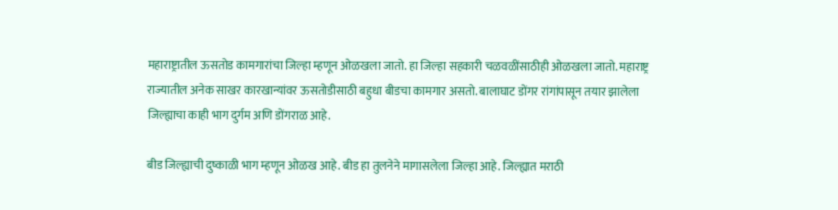महाराष्ट्रातील ऊसतोड कामगारांचा जिल्हा म्हणून ओळखला जातो. हा जिल्हा सहकारी चळवळींसाठीही ओळखला जातो. महाराष्ट्र राज्यातील अनेक साखर कारखान्यांवर ऊसतोडीसाठी बहुधा बीडचा कामगार असतो. बालाघाट डोंगर रांगांपासून तयार झालेला जिल्ह्याचा काही भाग दुर्गम अणि डोंगराळ आहे.

बीड जिल्ह्याची दुष्काळी भाग म्हणून ओळख आहे. बीड हा तुलनेने मागासलेला जिल्हा आहे. जिल्ह्यात मराठी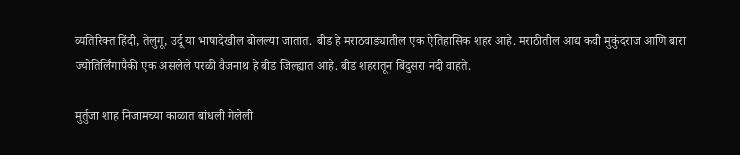व्यतिरिक्त हिंदी, तेलुगू, उर्दू या भाषादेखील बोलल्या जातात. बीड हे मराठवाड्यातील एक ऐतिहासिक शहर आहे. मराठीतील आद्य कवी मुकुंदराज आणि बारा ज्योतिर्लिंगापैकी एक असलेले परळी वैजनाथ हे बीड जिल्ह्यात आहे. बीड शहरातून बिंदुसरा नदी वाहते.

मुर्तुजा शाह निजामच्या काळात बांधली गेलेली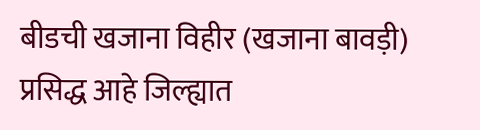बीडची खजाना विहीर (खजाना बावड़ी) प्रसिद्ध आहे जिल्ह्यात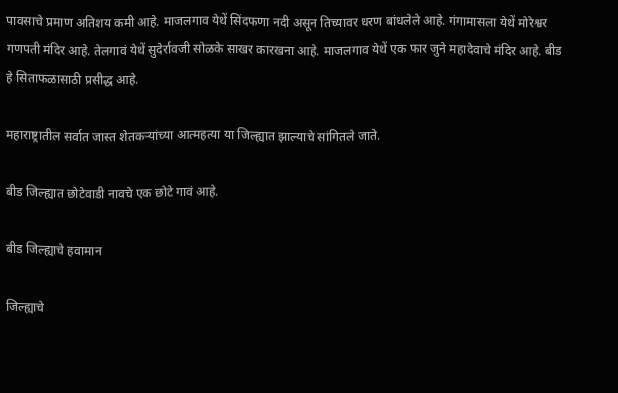पावसाचे प्रमाण अतिशय कमी आहे. माजलगाव येथें सिंदफणा नदी असून तिच्यावर धरण बांधलेले आहे. गंगामासला येथें मोरेश्वर गणपती मंदिर आहे. तेलगावं येथें सुदेर्रावजी सोळके साखर कारखना आहे. माजलगाव येथें एक फार जुने महादेवाचे मंदिर आहे. बीड हे सिताफळासाठी प्रसीद्ध आहे.

महाराष्ट्रातील सर्वात जास्त शेतकऱ्यांच्या आत्महत्या या जिल्ह्यात झाल्याचे सांगितले जाते.

बीड जिल्ह्यात छोटेवाडी नावचे एक छोटे गावं आहे.

बीड जिल्ह्याचे हवामान

जिल्ह्याचे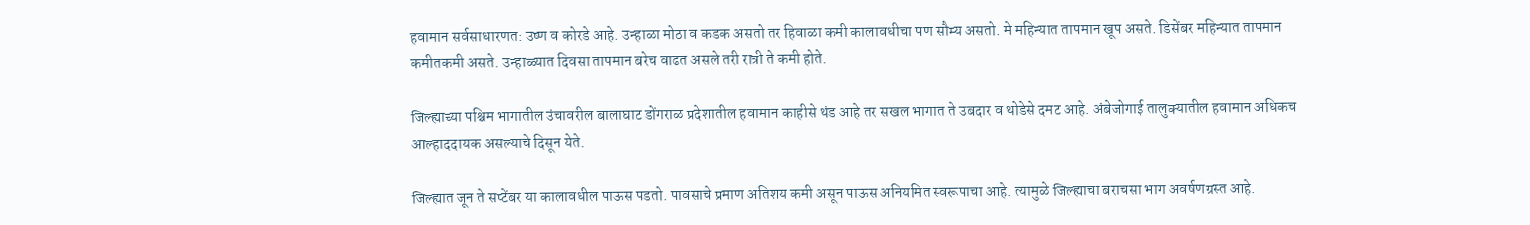हवामान सर्वसाधारणत: उष्ण व कोरडे आहे. उन्हाळा मोठा व कडक असतो तर हिवाळा कमी कालावधीचा पण सौम्य असतो. मे महिन्यात तापमान खूप असते. डिसेंबर महिन्यात तापमान कमीतकमी असते. उन्हाळ्यात दिवसा तापमान बरेच वाढत असले तरी रात्री ते कमी होते.

जिल्ह्याच्या पश्चिम भागातील उंचावरील बालाघाट डोंगराळ प्रदेशातील हवामान काहीसे थंड आहे तर सखल भागात ते उबदार व थोडेसे दमट आहे. अंबेजोगाई तालुक्यातील हवामान अधिकच आल्हाददायक असल्याचे दिसून येते.

जिल्ह्यात जून ते सप्टेंबर या कालावधील पाऊस पडतो. पावसाचे प्रमाण अतिशय कमी असून पाऊस अनियमित स्वरूपाचा आहे. त्यामुळे जिल्ह्याचा बराचसा भाग अवर्षणग्रस्त आहे.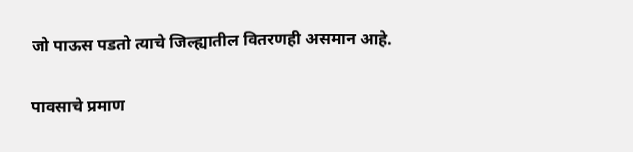जो पाऊस पडतो त्याचे जिल्ह्यातील वितरणही असमान आहे.

पावसाचे प्रमाण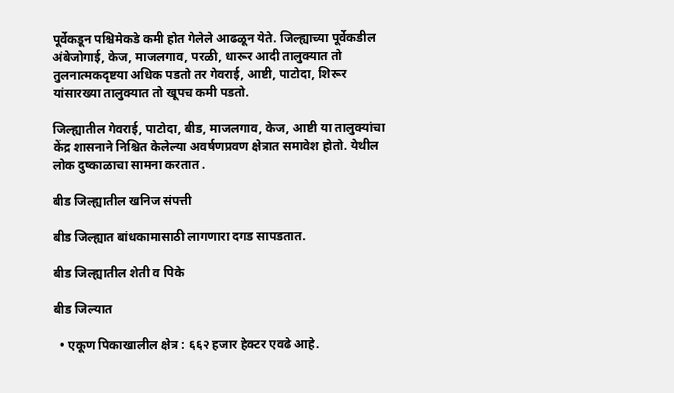पूर्वेकडून पश्चिमेकडे कमी होत गेलेले आढळून येते. जिल्ह्याच्या पूर्वेकडील अंबेजोगाई, केज, माजलगाव, परळी, धारूर आदी तालुक्यात तो तुलनात्मकदृष्टया अधिक पडतो तर गेवराई, आष्टी, पाटोदा, शिरूर यांसारख्या तालुक्यात तो खूपच कमी पडतो.

जिल्ह्यातील गेवराई, पाटोदा, बीड, माजलगाव, केज, आष्टी या तालुक्यांचा केंद्र शासनाने निश्चित केलेल्या अवर्षणप्रवण क्षेत्रात समावेश होतो. येथील लोक दुष्काळाचा सामना करतात .

बीड जिल्ह्यातील खनिज संपत्ती

बीड जिल्ह्यात बांधकामासाठी लागणारा दगड सापडतात.

बीड जिल्ह्यातील शेती व पिके

बीड जिल्यात

  • एकूण पिकाखालील क्षेत्र : ६६२ हजार हेक्टर एवढे आहे.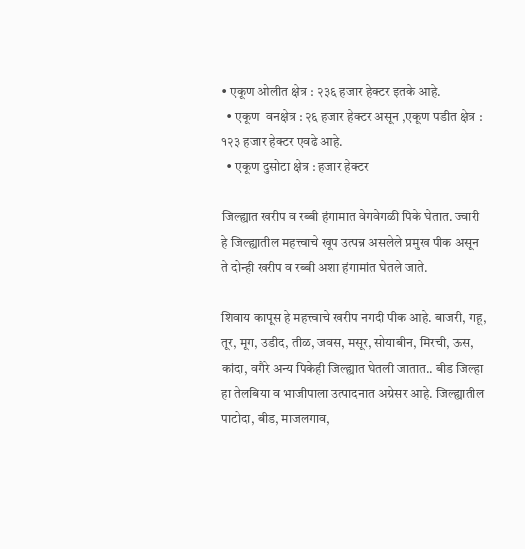• एकूण ओलीत क्षेत्र : २३६ हजार हेक्टर इतके आहे.
  • एकूण  वनक्षेत्र : २६ हजार हेक्टर असून ,एकूण पडीत क्षेत्र : १२३ हजार हेक्टर एवढे आहे.
  • एकूण दुसोटा क्षेत्र : हजार हेक्टर

जिल्ह्यात खरीप व रब्बी हंगामात वेगवेगळी पिके घेतात. ज्वारी हे जिल्ह्यातील महत्त्वाचे खूप उत्पन्न असलेले प्रमुख पीक असून ते दोन्ही खरीप व रब्बी अशा हंगामांत घेतले जाते.

शिवाय कापूस हे महत्त्वाचे खरीप नगदी पीक आहे. बाजरी, गहू, तूर, मूग, उडीद, तीळ, जवस, मसूर, सोयाबीन, मिरची, ऊस, कांदा, वगैरे अन्य पिकेही जिल्ह्यात घेतली जातात.. बीड जिल्हा हा तेलबिया व भाजीपाला उत्पादनात अग्रेसर आहे. जिल्ह्यातील पाटोदा, बीड, माजलगाव,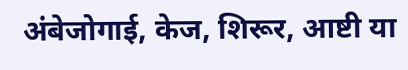अंबेजोगाई, केज, शिरूर, आष्टी या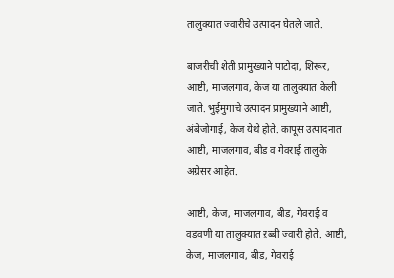तालुक्यात ज्वारीचे उत्पादन घेतले जाते.

बाजरीची शेती प्रामुख्याने पाटोदा, शिरूर, आष्टी, माजलगाव, केज या तालुक्यात केली जाते. भुईमुगाचे उत्पादन प्रामुख्याने आष्टी, अंबेजोगाई, केज येथे होते. कापूस उत्पादनात आष्टी, माजलगाव, बीड व गेवराई तालुके अग्रेसर आहेत.

आष्टी, केज, माजलगाव, बीड, गेवराई व वडवणी या तालुक्यात ऱब्बी ज्वारी होते. आष्टी, केज, माजलगाव, बीड, गेवराई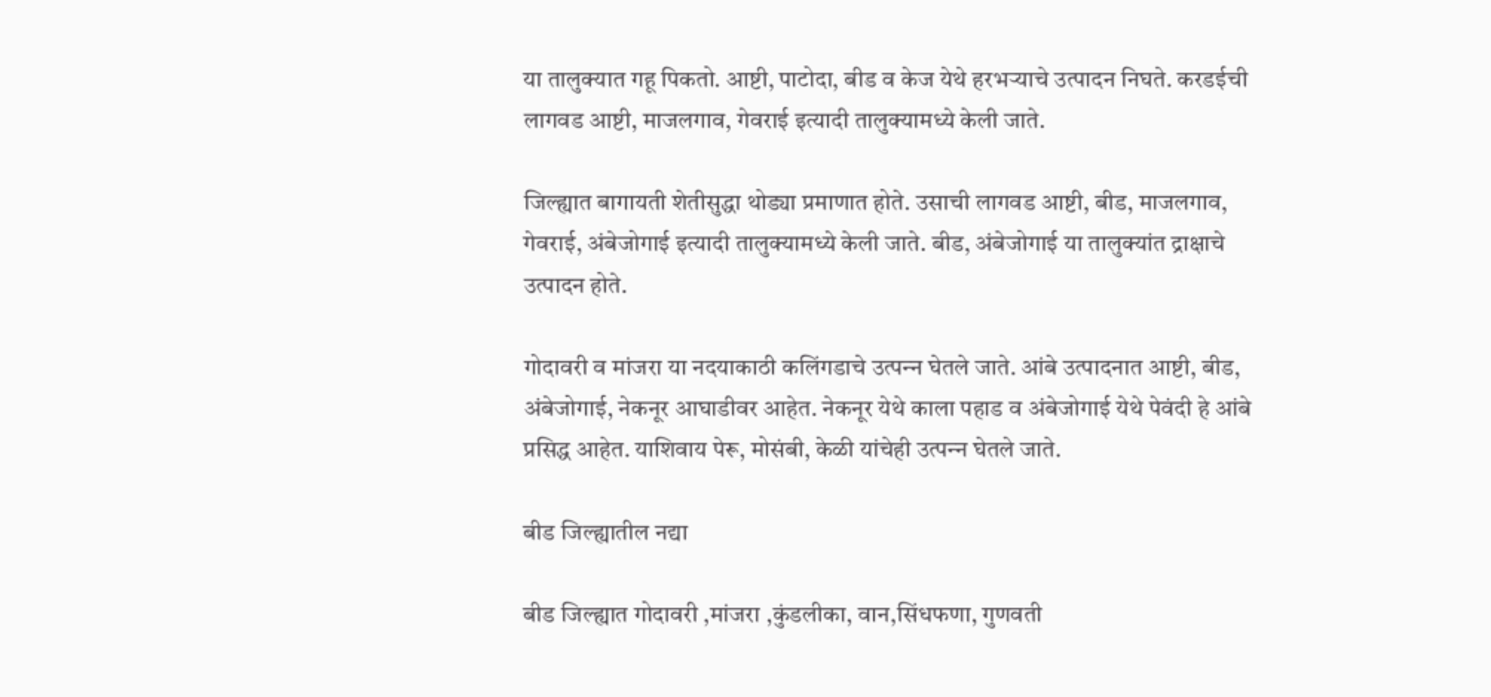या तालुक्यात गहू पिकतो. आष्टी, पाटोदा, बीड व केज येथे हरभऱ्याचे उत्पादन निघते. करडईची लागवड आष्टी, माजलगाव, गेवराई इत्यादी तालुक्यामध्ये केली जाते.

जिल्ह्यात बागायती शेतीसुद्धा थोड्या प्रमाणात होते. उसाची लागवड आष्टी, बीड, माजलगाव, गेवराई, अंबेजोगाई इत्यादी तालुक्यामध्ये केली जाते. बीड, अंबेजोगाई या तालुक्यांत द्राक्षाचे उत्पादन होते.

गोदावरी व मांजरा या नदयाकाठी कलिंगडाचे उत्पन्‍न घेतले जाते. आंबे उत्पादनात आष्टी, बीड, अंबेजोगाई, नेकनूर आघाडीवर आहेत. नेकनूर येथे काला पहाड व अंबेजोगाई येथे पेवंदी हे आंबे प्रसिद्ध आहेत. याशिवाय पेरू, मोसंबी, केळी यांचेही उत्पन्‍न घेतले जाते.

बीड जिल्ह्यातील नद्या

बीड जिल्ह्यात गोदावरी ,मांजरा ,कुंडलीका, वान,सिंधफणा, गुणवती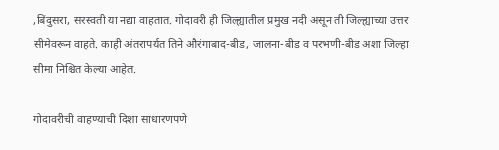,बिंदुसरा, सरस्वती या नद्या वाहतात. गोदावरी ही जिल्ह्यातील प्रमुख नदी असून ती जिल्ह्याच्या उत्तर सीमेवरून वाहते. काही अंतरापर्यत तिने औरंगाबाद-बीड, जालना-बीड व परभणी-बीड अशा जिल्हा सीमा निश्चित केल्या आहेत.

गोदावरीची वाहण्याची दिशा साधारणपणे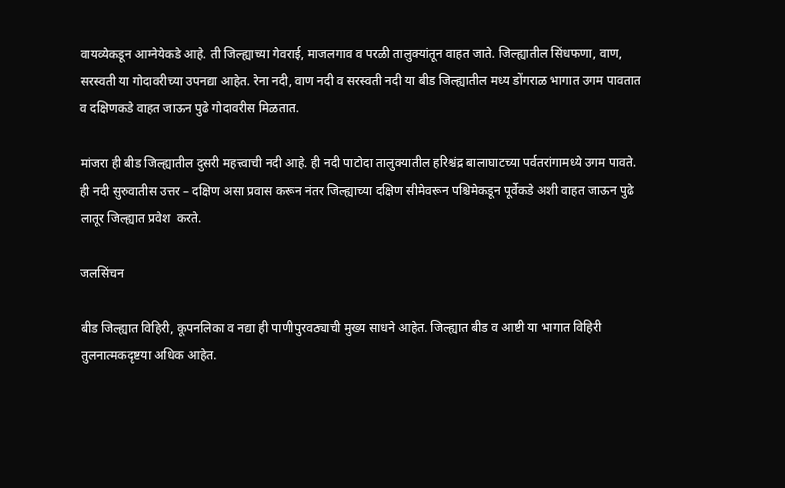वायव्येकडून आग्नेयेकडे आहे. ती जिल्ह्याच्या गेवराई, माजलगाव व परळी तालुक्यांतून वाहत जाते. जिल्ह्यातील सिंधफणा, वाण, सरस्वती या गोदावरीच्या उपनद्या आहेत. रेना नदी, वाण नदी व सरस्वती नदी या बीड जिल्ह्यातील मध्य डोंगराळ भागात उगम पावतात व दक्षिणकडे वाहत जाऊन पुढे गोदावरीस मिळतात.

मांजरा ही बीड जिल्ह्यातील दुसरी महत्त्वाची नदी आहे. ही नदी पाटोदा तालुक्यातील हरिश्चंद्र बालाघाटच्या पर्वतरांगामध्ये उगम पावते. ही नदी सुरुवातीस उत्तर – दक्षिण असा प्रवास करून नंतर जिल्ह्याच्या दक्षिण सीमेवरून पश्चिमेकडून पूर्वेकडे अशी वाहत जाऊन पुढे लातूर जिल्ह्यात प्रवेश  करते.

जलसिंचन

बीड जिल्ह्यात विहिरी, कूपनलिका व नद्या ही पाणीपुरवठ्याची मुख्य साधने आहेत. जिल्ह्यात बीड व आष्टी या भागात विहिरी तुलनात्मकदृष्टया अधिक आहेत.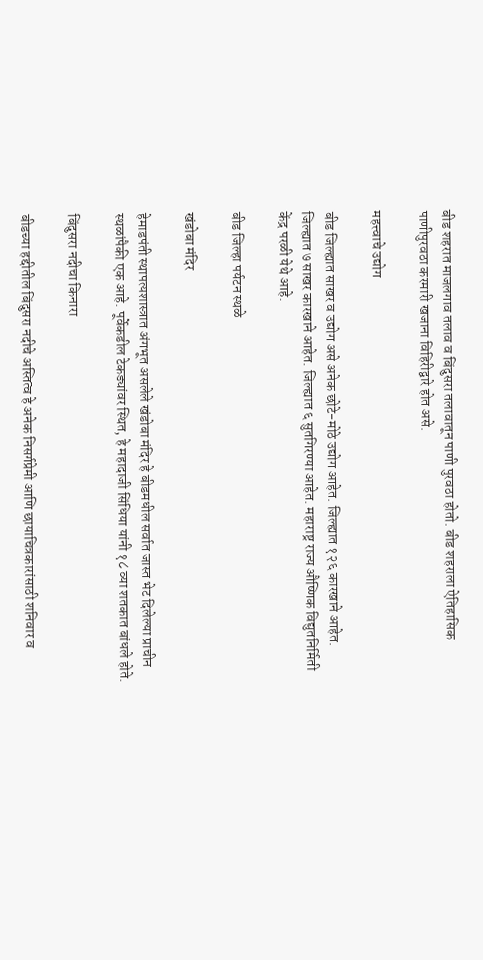बीड शहरात माजलगाव तलाव व बिंदुसरा तलावातून पाणी पुरवठा होतो. बीड शहराला ऐतिहासिक पाणीपुरवठा करमारी खजाना विहिरीद्वारे होत असे.

महत्त्वाचे उद्योग

बीड जिल्ह्यात साखर व उद्योग असे अनेक छोटे-मोठे उद्योग आहेत. जिल्ह्यात १२६ कारखाने आहेत. जिल्ह्यात ७ साखर कारखाने आहेत. जिल्ह्यात ६ सुतगिरण्या आहेत. महाराष्ट्र राज्य औष्णिक विद्युतनिर्मिती केंद्र परळी येथे आहे.

बीड जिल्हा पर्यटन स्थळे

खंडोबा मंदिर

हेमाडपंती स्थापत्यशास्त्रात अंगभूत असलेले खंडोबा मंदिर हे बीडमधील सर्वात जास्त भेट दिलेल्या प्राचीन स्थळांपैकी एक आहे. पूर्वेकडील टेकड्यांवर स्थित, हे महादाजी सिंधिया यांनी १८ व्या शतकात बांधले होते.

बिंदुसरा नदीचा किनारा

बीडच्या हद्दीतील बिंदुसरा नदीचे अस्तित्व हे अनेक निसर्गप्रेमी आणि छायाचित्रकारांसाठी शनिवार व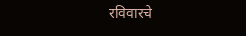रविवारचे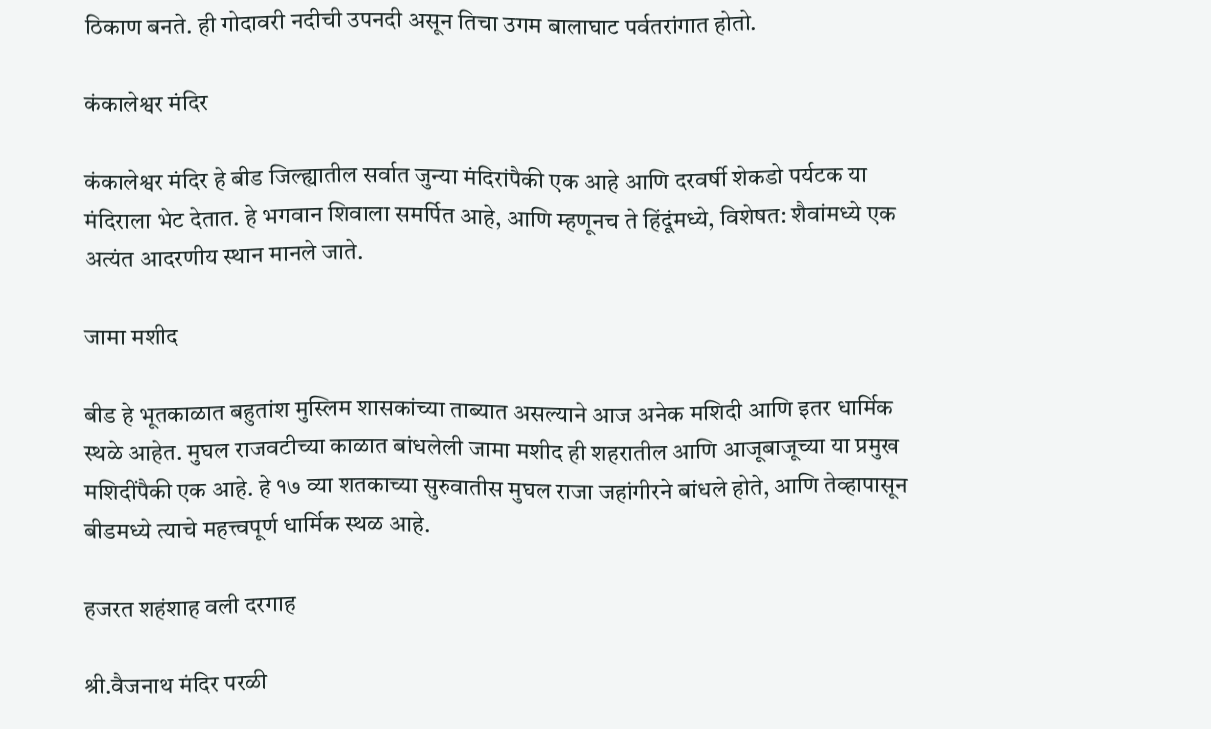ठिकाण बनते. ही गोदावरी नदीची उपनदी असून तिचा उगम बालाघाट पर्वतरांगात होतो.

कंकालेश्वर मंदिर

कंकालेश्वर मंदिर हे बीड जिल्ह्यातील सर्वात जुन्या मंदिरांपैकी एक आहे आणि दरवर्षी शेकडो पर्यटक या मंदिराला भेट देतात. हे भगवान शिवाला समर्पित आहे, आणि म्हणूनच ते हिंदूंमध्ये, विशेषत: शैवांमध्ये एक अत्यंत आदरणीय स्थान मानले जाते.

जामा मशीद

बीड हे भूतकाळात बहुतांश मुस्लिम शासकांच्या ताब्यात असल्याने आज अनेक मशिदी आणि इतर धार्मिक स्थळे आहेत. मुघल राजवटीच्या काळात बांधलेली जामा मशीद ही शहरातील आणि आजूबाजूच्या या प्रमुख मशिदींपैकी एक आहे. हे १७ व्या शतकाच्या सुरुवातीस मुघल राजा जहांगीरने बांधले होते, आणि तेव्हापासून बीडमध्ये त्याचे महत्त्वपूर्ण धार्मिक स्थळ आहे.

हजरत शहंशाह वली दरगाह

श्री.वैजनाथ मंदिर परळी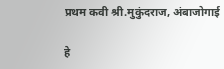प्रथम कवी श्री.मुकुंदराज, अंबाजोगाई

हे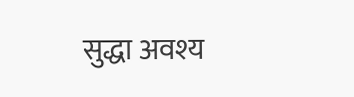सुद्धा अवश्य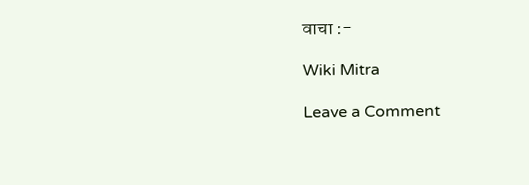वाचा :-

Wiki Mitra

Leave a Comment